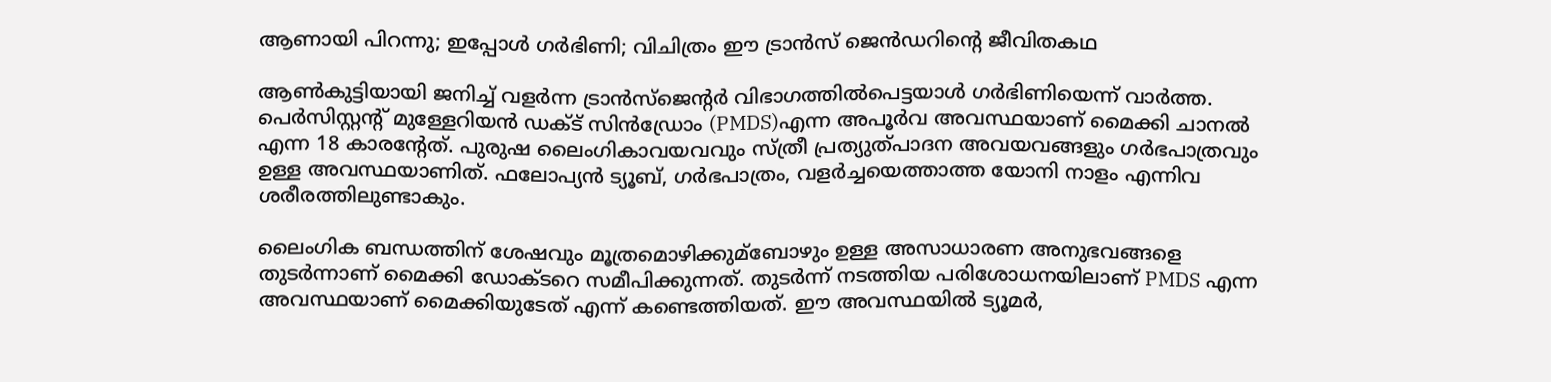ആണായി പിറന്നു; ഇപ്പോള്‍ ഗര്‍ഭിണി; വിചിത്രം ഈ ട്രാന്‍സ് ജെന്‍ഡറിന്റെ ജീവിതകഥ

ആണ്‍കുട്ടിയായി ജനിച്ച്‌ വളര്‍ന്ന ട്രാന്‍സ്ജെന്റര്‍ വിഭാഗത്തില്‍പെട്ടയാള്‍ ഗര്‍ഭിണിയെന്ന് വാര്‍ത്ത. പെര്‍സിസ്റ്റന്റ് മുള്ളേറിയന്‍ ഡക്‌ട് സിന്‍ഡ്രോം (PMDS)എന്ന അപൂര്‍വ അവസ്ഥയാണ് മൈക്കി ചാനല്‍ എന്ന 18 കാരന്റേത്. പുരുഷ ലൈംഗികാവയവവും സ്ത്രീ പ്രത്യുത്പാദന അവയവങ്ങളും ഗര്‍ഭപാത്രവും ഉള്ള അവസ്ഥയാണിത്. ഫലോപ്യന്‍ ട്യൂബ്, ഗര്‍ഭപാത്രം, വളര്‍ച്ചയെത്താത്ത യോനി നാളം എന്നിവ ശരീരത്തിലുണ്ടാകും.

ലൈംഗിക ബന്ധത്തിന് ശേഷവും മൂത്രമൊഴിക്കുമ്ബോഴും ഉള്ള അസാധാരണ അനുഭവങ്ങളെ തുടര്‍ന്നാണ് മൈക്കി ഡോക്ടറെ സമീപിക്കുന്നത്. തുടര്‍ന്ന് നടത്തിയ പരിശോധനയിലാണ് PMDS എന്ന അവസ്ഥയാണ് മൈക്കിയുടേത് എന്ന് കണ്ടെത്തിയത്. ഈ അവസ്ഥയില്‍ ട്യൂമര്‍,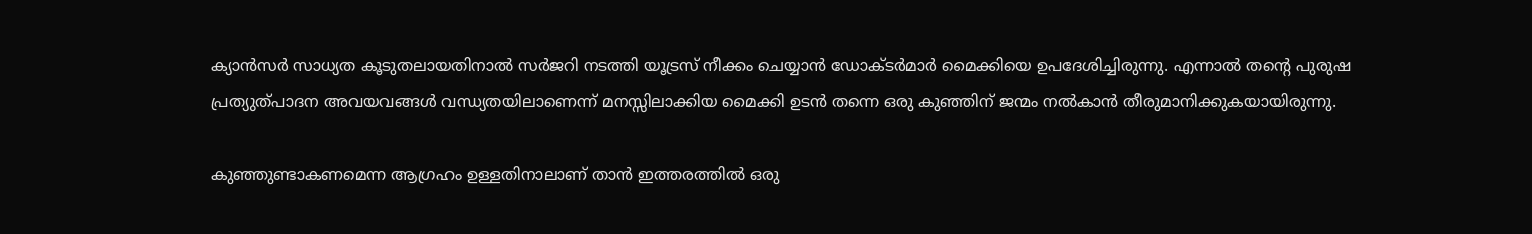ക്യാന്‍സര്‍ സാധ്യത കൂടുതലായതിനാല്‍ സര്‍ജറി നടത്തി യൂട്രസ് നീക്കം ചെയ്യാന്‍ ഡോക്ടര്‍മാര്‍ മൈക്കിയെ ഉപദേശിച്ചിരുന്നു. എന്നാല്‍ തന്റെ പുരുഷ പ്രത്യുത്പാദന അവയവങ്ങള്‍ വന്ധ്യതയിലാണെന്ന് മനസ്സിലാക്കിയ മൈക്കി ഉടന്‍ തന്നെ ഒരു കുഞ്ഞിന് ജന്മം നല്‍കാന്‍ തീരുമാനിക്കുകയായിരുന്നു.

കുഞ്ഞുണ്ടാകണമെന്ന ആഗ്രഹം ഉള്ളതിനാലാണ് താന്‍ ഇത്തരത്തില്‍ ഒരു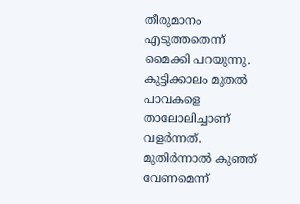തീരുമാനം എടുത്തതെന്ന് മൈക്കി പറയുന്നു. കുട്ടിക്കാലം മുതല്‍ പാവകളെ താലോലിച്ചാണ് വളര്‍ന്നത്. മുതിര്‍ന്നാല്‍ കുഞ്ഞ് വേണമെന്ന്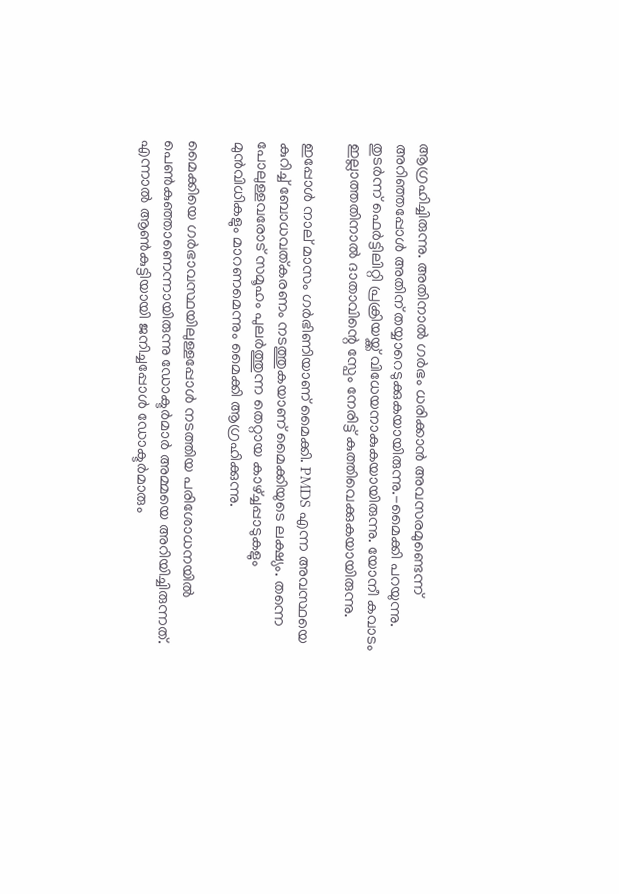ആഗ്രഹിച്ചിരുന്നു. അതിനാല്‍ ഗര്‍ഭം ധരിക്കാന്‍ അവസരമുണ്ടെന്ന് അറിഞ്ഞപ്പോള്‍ അതിന് തയ്യാറെടുക്കുകയായിരുന്നു.-മൈക്കി പറയുന്നു. തുടര്‍ന്ന് ഫെര്‍ട്ടിലിറ്റി പ്രക്രിയയ്ക്ക് വിധേയനാകുകയായിരുന്നു. യോനീ കവാടം ഇല്ലാത്തതിനാല്‍ ദാതാവിന്റെ സ്പേം നേരിട്ട് കുത്തിവെക്കുകയായിരുന്നു.

ഇപ്പോള്‍ നാല് മാസം ഗര്‍ഭിണിയാണ് മൈക്കി. PMDS എന്ന അവസ്ഥയെ കുറിച്ച്‌ ബോധവത്കരണം നടത്തുകയാണ് മൈക്കിയുടെ ലക്ഷ്യം. തന്നെ പോലുള്ളവരോട് സമൂഹം പുലര്‍ത്തുന്ന തെറ്റായ കാഴ്ച്ചപ്പാടുകളും മുന്‍വിധികളും മാറണമെന്നും മൈക്കി ആഗ്രഹിക്കുന്നു.

മൈക്കിയെ ഗര്‍ഭാവസ്ഥയിലുള്ളപ്പോള്‍ നടത്തിയ പരിശോധനയില്‍ പെണ്‍കുഞ്ഞാണെന്നായിരുന്നു ഡോക്ടര്‍മാര്‍ അമ്മയെ അറിയിച്ചിരുന്നത്. എന്നാല്‍ ആണ്‍കുട്ടിയായി ജനിച്ചപ്പോള്‍ ഡോക്ടര്‍മാരും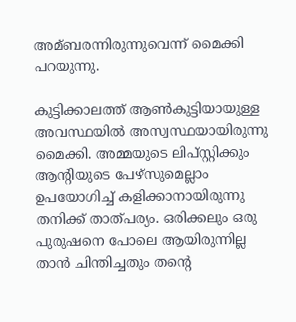അമ്ബരന്നിരുന്നുവെന്ന് മൈക്കി പറയുന്നു.

കുട്ടിക്കാലത്ത് ആണ്‍കുട്ടിയായുള്ള അവസ്ഥയില്‍ അസ്വസ്ഥയായിരുന്നു മൈക്കി. അമ്മയുടെ ലിപ്സ്റ്റിക്കും ആന്റിയുടെ പേഴ്സുമെല്ലാം ഉപയോഗിച്ച്‌ കളിക്കാനായിരുന്നു തനിക്ക് താത്പര്യം. ഒരിക്കലും ഒരു പുരുഷനെ പോലെ ആയിരുന്നില്ല താന്‍ ചിന്തിച്ചതും തന്റെ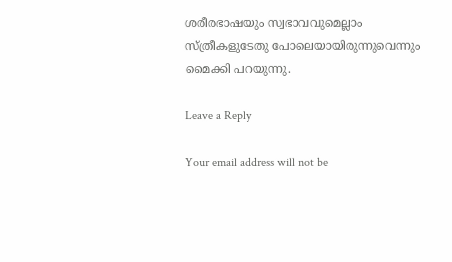ശരീരഭാഷയും സ്വഭാവവുമെല്ലാം സ്ത്രീകളുടേതു പോലെയായിരുന്നുവെന്നും മൈക്കി പറയുന്നു.

Leave a Reply

Your email address will not be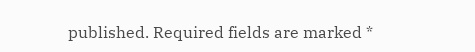published. Required fields are marked *